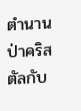ตำนานป่าคริสตัลกับ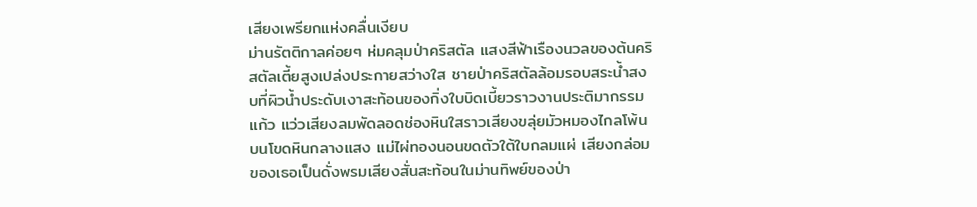เสียงเพรียกแห่งคลื่นเงียบ
ม่านรัตติกาลค่อยๆ ห่มคลุมป่าคริสตัล แสงสีฟ้าเรืองนวลของต้นคริสตัลเตี้ยสูงเปล่งประกายสว่างใส ชายป่าคริสตัลล้อมรอบสระน้ำสงบที่ผิวน้ำประดับเงาสะท้อนของกิ่งใบบิดเบี้ยวราวงานประติมากรรมแก้ว แว่วเสียงลมพัดลอดช่องหินใสราวเสียงขลุ่ยมัวหมองไกลโพ้น บนโขดหินกลางแสง แม่ไผ่ทองนอนขดตัวใต้ใบกลมแผ่ เสียงกล่อมของเธอเป็นดั่งพรมเสียงสั่นสะท้อนในม่านทิพย์ของป่า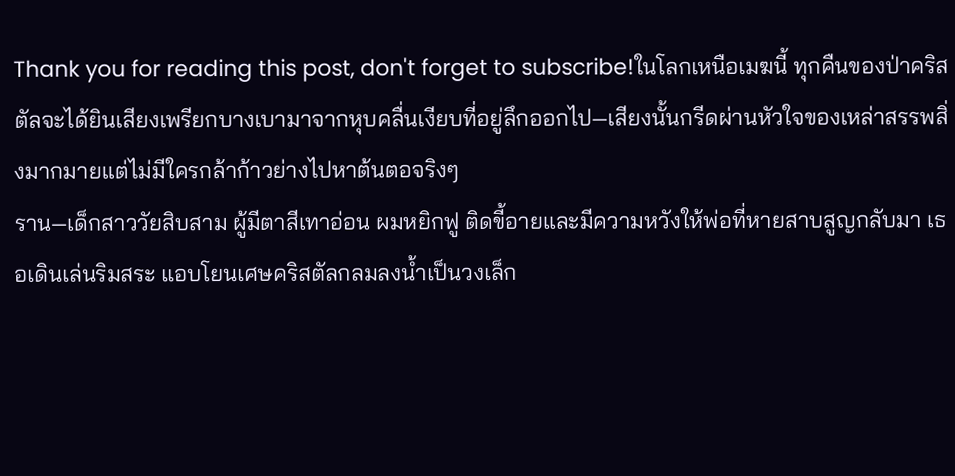Thank you for reading this post, don't forget to subscribe!ในโลกเหนือเมฆนี้ ทุกคืนของป่าคริสตัลจะได้ยินเสียงเพรียกบางเบามาจากหุบคลื่นเงียบที่อยู่ลึกออกไป—เสียงนั้นกรีดผ่านหัวใจของเหล่าสรรพสิ่งมากมายแต่ไม่มีใครกล้าก้าวย่างไปหาต้นตอจริงๆ
ราน—เด็กสาววัยสิบสาม ผู้มีตาสีเทาอ่อน ผมหยิกฟู ติดขี้อายและมีความหวังให้พ่อที่หายสาบสูญกลับมา เธอเดินเล่นริมสระ แอบโยนเศษคริสตัลกลมลงน้ำเป็นวงเล็ก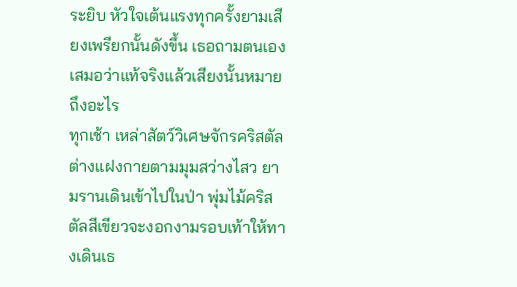ระยิบ หัวใจเต้นแรงทุกครั้งยามเสียงเพรียกนั้นดังขึ้น เธอถามตนเองเสมอว่าแท้จริงแล้วเสียงนั้นหมายถึงอะไร
ทุกเช้า เหล่าสัตว์วิเศษจักรคริสตัลต่างแฝงกายตามมุมสว่างไสว ยามรานเดินเข้าไปในป่า พุ่มไม้คริสตัลสีเขียวจะงอกงามรอบเท้าให้ทางเดินเธ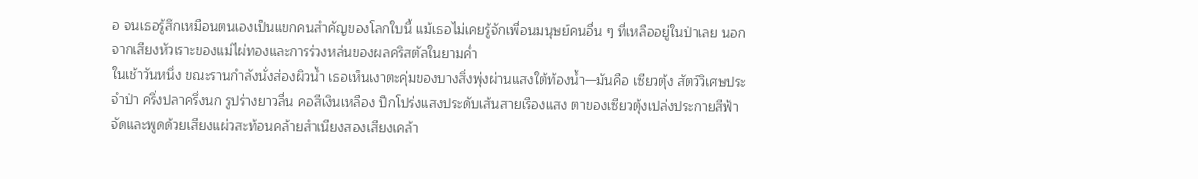อ จนเธอรู้สึกเหมือนตนเองเป็นแขกคนสำคัญของโลกใบนี้ แม้เธอไม่เคยรู้จักเพื่อนมนุษย์คนอื่น ๆ ที่เหลืออยู่ในป่าเลย นอกจากเสียงหัวเราะของแม่ไผ่ทองและการร่วงหล่นของผลคริสตัลในยามค่ำ
ในเช้าวันหนึ่ง ขณะรานกำลังนั่งส่องผิวน้ำ เธอเห็นเงาตะคุ่มของบางสิ่งพุ่งผ่านแสงใต้ท้องน้ำ—มันคือ เซียวตุ้ง สัตว์วิเศษประจำป่า ครึ่งปลาครึ่งนก รูปร่างยาวลื่น คอสีเงินเหลือง ปีกโปร่งแสงประดับเส้นสายเรืองแสง ตาของเซียวตุ้งเปล่งประกายสีฟ้าจัดและพูดด้วยเสียงแผ่วสะท้อนคล้ายสำเนียงสองเสียงเคล้า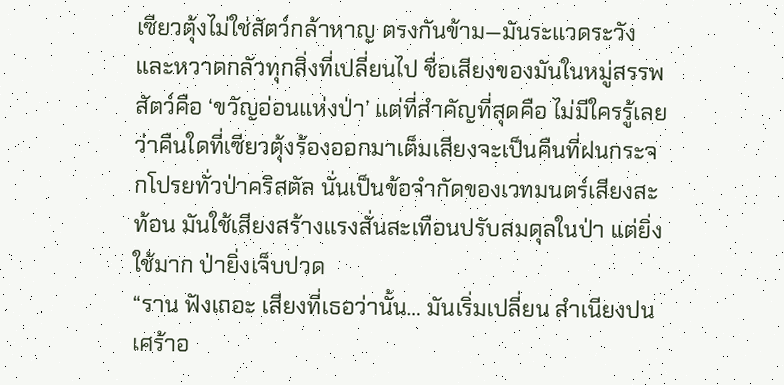เซียวตุ้งไม่ใช่สัตว์กล้าหาญ ตรงกันข้าม—มันระแวดระวัง และหวาดกลัวทุกสิ่งที่เปลี่ยนไป ชื่อเสียงของมันในหมู่สรรพสัตว์คือ ‘ขวัญอ่อนแห่งป่า’ แต่ที่สำคัญที่สุดคือ ไม่มีใครรู้เลยว่าคืนใดที่เซียวตุ้งร้องออกมาเต็มเสียงจะเป็นคืนที่ฝนกระจกโปรยทั่วป่าคริสตัล นั่นเป็นข้อจำกัดของเวทมนตร์เสียงสะท้อน มันใช้เสียงสร้างแรงสั่นสะเทือนปรับสมดุลในป่า แต่ยิ่งใช้มาก ป่ายิ่งเจ็บปวด
“ราน ฟังเถอะ เสียงที่เธอว่านั้น… มันเริ่มเปลี่ยน สำเนียงปนเศร้าอ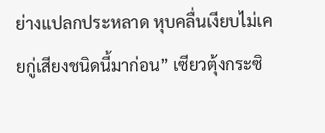ย่างแปลกประหลาด หุบคลื่นเงียบไม่เคยกู่เสียงชนิดนี้มาก่อน” เซียวตุ้งกระซิ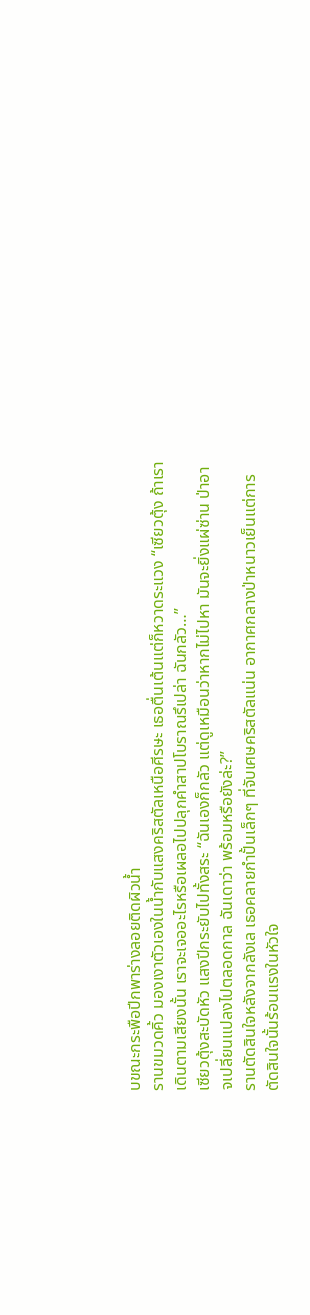บขณะกระพือปีกพาร่างลอยติดผิวน้ำ
รานขมวดคิ้ว มองเงาตัวเองในน้ำกับแสงคริสตัลเหนือศีรษะ เธอตื่นเต้นแต่ก็หวาดระแวง “เซียวตุ้ง ถ้าเราเดินตามเสียงนั้น เราจะเจออะไรหรือเผลอไปปลุกคำสาปโบราณรึเปล่า ฉันกลัว…”
เซียวตุ้งสะบัดหัว แสงปีกระยับไปทั้งสระ “ฉันเองก็กลัว แต่ดูเหมือนว่าหากไม่ไปหา มันจะยิ่งแผ่ซ่าน ป่าอาจเปลี่ยนแปลงไปตลอดกาล ฉันเดาว่า พร้อมหรือยังล่ะ?”
รานตัดสินใจหลังจากลังเล เธอคลายกำปั้นเล็กๆ ที่จับเศษคริสตัลแน่น อากาศกลางป่าหนาวเย็นแต่การตัดสินใจนั้นร้อนแรงในหัวใจ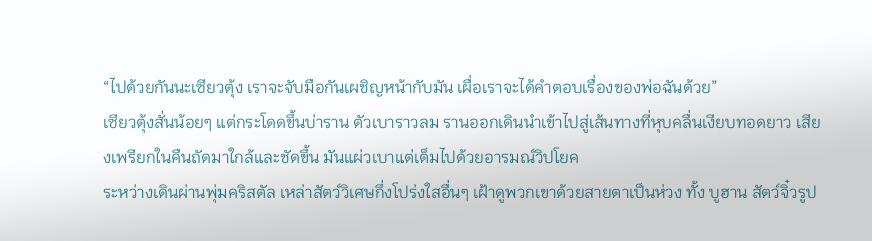“ไปด้วยกันนะเซียวตุ้ง เราจะจับมือกันเผชิญหน้ากับมัน เผื่อเราจะได้คำตอบเรื่องของพ่อฉันด้วย”
เซียวตุ้งสั่นน้อยๆ แต่กระโดดขึ้นบ่าราน ตัวเบาราวลม รานออกเดินนำเข้าไปสู่เส้นทางที่หุบคลื่นเงียบทอดยาว เสียงเพรียกในคืนถัดมาใกล้และชัดขึ้น มันแผ่วเบาแต่เต็มไปด้วยอารมณ์วิปโยค
ระหว่างเดินผ่านพุ่มคริสตัล เหล่าสัตว์วิเศษกึ่งโปร่งใสอื่นๆ เฝ้าดูพวกเขาด้วยสายตาเป็นห่วง ทั้ง บูฮาน สัตว์จิ๋วรูป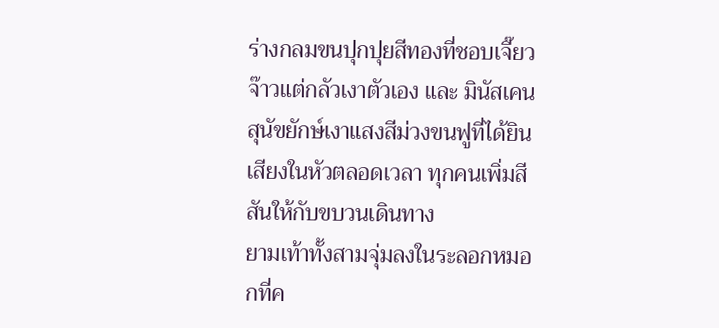ร่างกลมขนปุกปุยสีทองที่ชอบเจี๊ยวจ๊าวแต่กลัวเงาตัวเอง และ มินัสเคน สุนัขยักษ์เงาแสงสีม่วงขนฟูที่ได้ยินเสียงในหัวตลอดเวลา ทุกคนเพิ่มสีสันให้กับขบวนเดินทาง
ยามเท้าทั้งสามจุ่มลงในระลอกหมอกที่ค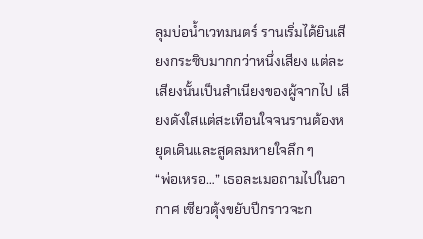ลุมบ่อน้ำเวทมนตร์ รานเริ่มได้ยินเสียงกระซิบมากกว่าหนึ่งเสียง แต่ละเสียงนั้นเป็นสำเนียงของผู้จากไป เสียงดังใสแต่สะเทือนใจจนรานต้องหยุดเดินและสูดลมหายใจลึก ๆ
“พ่อเหรอ…” เธอละเมอถามไปในอากาศ เซียวตุ้งขยับปีกราวจะก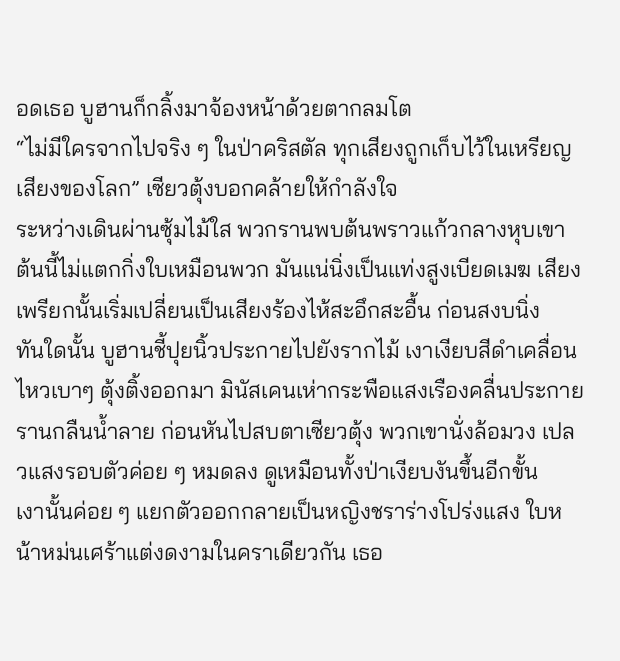อดเธอ บูฮานก็กลิ้งมาจ้องหน้าด้วยตากลมโต
“ไม่มีใครจากไปจริง ๆ ในป่าคริสตัล ทุกเสียงถูกเก็บไว้ในเหรียญเสียงของโลก” เซียวตุ้งบอกคล้ายให้กำลังใจ
ระหว่างเดินผ่านซุ้มไม้ใส พวกรานพบต้นพราวแก้วกลางหุบเขา ต้นนี้ไม่แตกกิ่งใบเหมือนพวก มันแน่นิ่งเป็นแท่งสูงเบียดเมฆ เสียงเพรียกนั้นเริ่มเปลี่ยนเป็นเสียงร้องไห้สะอึกสะอื้น ก่อนสงบนิ่ง
ทันใดนั้น บูฮานชี้ปุยนิ้วประกายไปยังรากไม้ เงาเงียบสีดำเคลื่อนไหวเบาๆ ตุ้งติ้งออกมา มินัสเคนเห่ากระพือแสงเรืองคลื่นประกาย
รานกลืนน้ำลาย ก่อนหันไปสบตาเซียวตุ้ง พวกเขานั่งล้อมวง เปลวแสงรอบตัวค่อย ๆ หมดลง ดูเหมือนทั้งป่าเงียบงันขึ้นอีกขั้น
เงานั้นค่อย ๆ แยกตัวออกกลายเป็นหญิงชราร่างโปร่งแสง ใบหน้าหม่นเศร้าแต่งดงามในคราเดียวกัน เธอ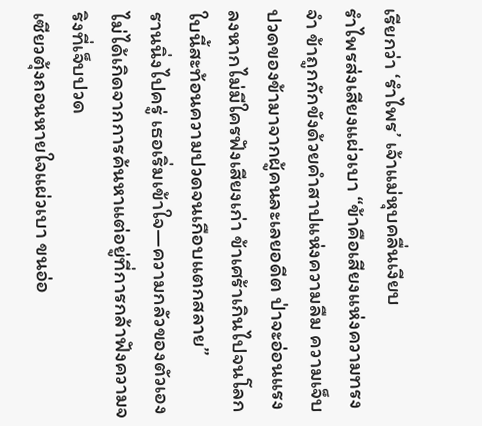เรียกว่า ‘รำไพร’ เจ้าแม่หุบคลื่นเงียบ
รำไพรส่งเสียงแผ่วเบา “ข้าคือเสียงแห่งความทรงจำ ข้าถูกกักขังด้วยคำสาปแห่งความลืม ความเจ็บปวดของข้ามาจากผู้คนละเลยอดีต ป่าจะอ่อนแรงลงหากไม่มีใครฟังเสียงเก่า ข้าเศร้าเกินไปจนโลกใบนี้สะท้อนความปวดจนเกือบแตกสลาย”
รานนิ่งไปครู่ เธอเริ่มเข้าใจ—ความกลัวของตัวเองไม่ได้เกิดจากการค้นหาแต่อยู่ที่การกล้าฟังความจริงที่เจ็บปวด
เซียวตุ้งถอนหายใจแผ่วเบา ขนอ่อ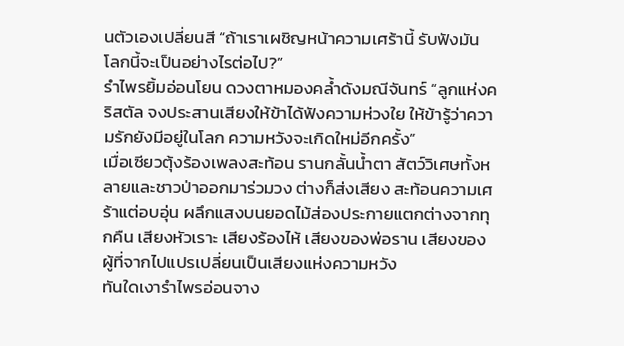นตัวเองเปลี่ยนสี “ถ้าเราเผชิญหน้าความเศร้านี้ รับฟังมัน โลกนี้จะเป็นอย่างไรต่อไป?”
รำไพรยิ้มอ่อนโยน ดวงตาหมองคล้ำดังมณีจันทร์ “ลูกแห่งคริสตัล จงประสานเสียงให้ข้าได้ฟังความห่วงใย ให้ข้ารู้ว่าความรักยังมีอยู่ในโลก ความหวังจะเกิดใหม่อีกครั้ง”
เมื่อเซียวตุ้งร้องเพลงสะท้อน รานกลั้นน้ำตา สัตว์วิเศษทั้งหลายและชาวป่าออกมาร่วมวง ต่างก็ส่งเสียง สะท้อนความเศร้าแต่อบอุ่น ผลึกแสงบนยอดไม้ส่องประกายแตกต่างจากทุกคืน เสียงหัวเราะ เสียงร้องไห้ เสียงของพ่อราน เสียงของผู้ที่จากไปแปรเปลี่ยนเป็นเสียงแห่งความหวัง
ทันใดเงารำไพรอ่อนจาง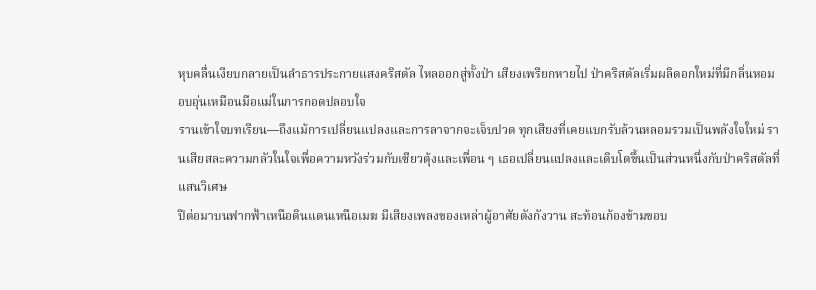หุบคลื่นเงียบกลายเป็นลำธารประกายแสงคริสตัล ไหลออกสู่ทั้งป่า เสียงเพรียกหายไป ป่าคริสตัลเริ่มผลิดอกใหม่ที่มีกลิ่นหอมอบอุ่นเหมือนมือแม่ในการกอดปลอบใจ
รานเข้าใจบทเรียน—ถึงแม้การเปลี่ยนแปลงและการลาจากจะเจ็บปวด ทุกเสียงที่เคยแบกรับล้วนหลอมรวมเป็นพลังใจใหม่ รานเสียสละความกลัวในใจเพื่อความหวังร่วมกับเซียวตุ้งและเพื่อน ๆ เธอเปลี่ยนแปลงและเติบโตขึ้นเป็นส่วนหนึ่งกับป่าคริสตัลที่แสนวิเศษ
ปีต่อมาบนฟากฟ้าเหนือดินแดนเหนือเมฆ มีเสียงเพลงของเหล่าผู้อาศัยดังกังวาน สะท้อนก้องข้ามขอบ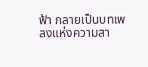ฟ้า กลายเป็นบทเพลงแห่งความสา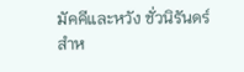มัคคีและหวัง ชั่วนิรันดร์สำห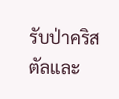รับป่าคริสตัลและ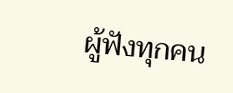ผู้ฟังทุกคน